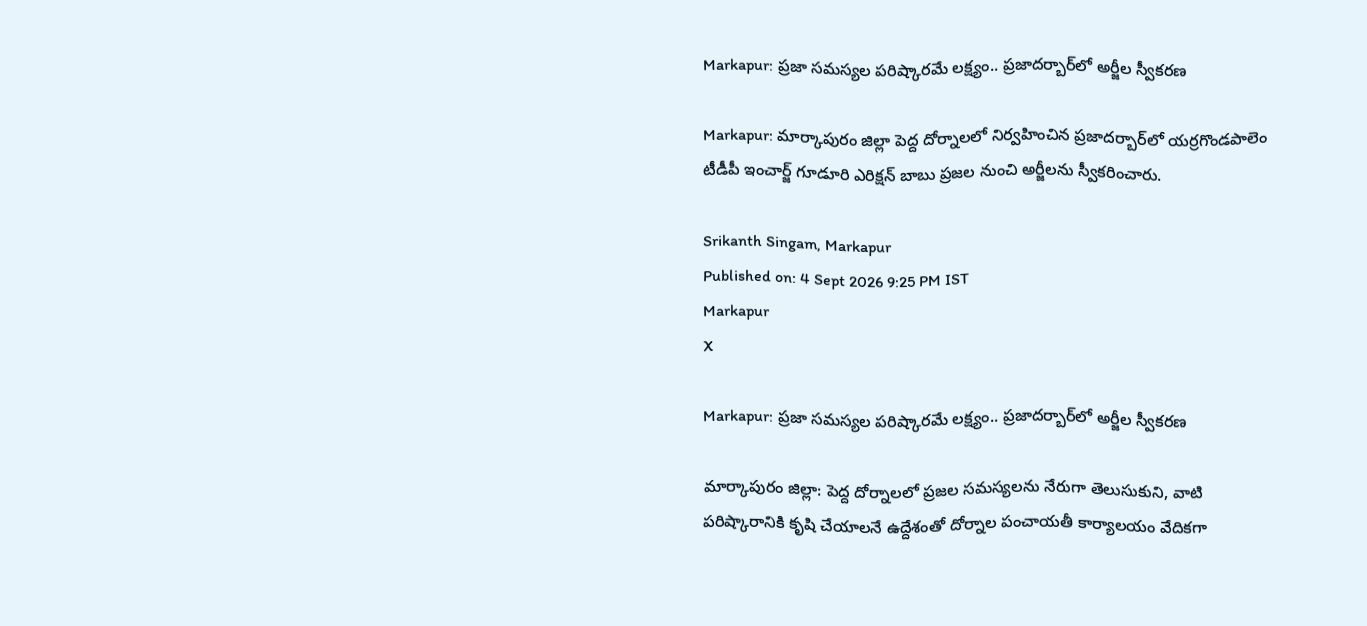Markapur: ప్రజా సమస్యల పరిష్కారమే లక్ష్యం.. ప్రజాదర్బార్‌లో అర్జీల స్వీకరణ

Markapur: మార్కాపురం జిల్లా పెద్ద దోర్నాలలో నిర్వహించిన ప్రజాదర్బార్‌లో యర్రగొండపాలెం టీడీపీ ఇంచార్జ్ గూడూరి ఎరిక్షన్ బాబు ప్రజల నుంచి అర్జీలను స్వీకరించారు.

Srikanth Singam, Markapur
Published on: 4 Sept 2026 9:25 PM IST
Markapur
X

Markapur: ప్రజా సమస్యల పరిష్కారమే లక్ష్యం.. ప్రజాదర్బార్‌లో అర్జీల స్వీకరణ

మార్కాపురం జిల్లా: పెద్ద దోర్నాలలో ప్రజల సమస్యలను నేరుగా తెలుసుకుని, వాటి పరిష్కారానికి కృషి చేయాలనే ఉద్దేశంతో దోర్నాల పంచాయతీ కార్యాలయం వేదికగా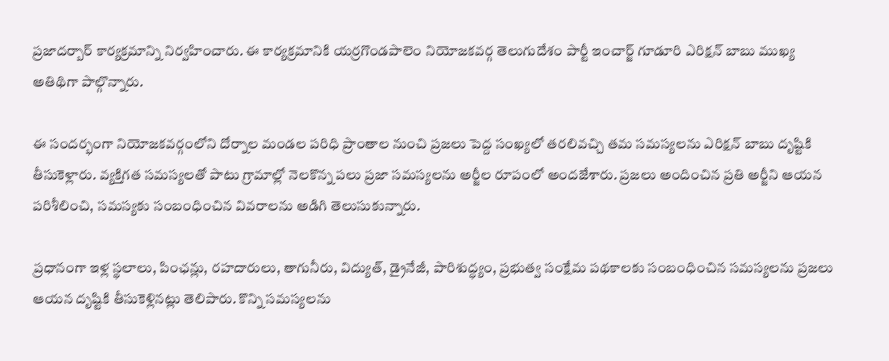ప్రజాదర్బార్ కార్యక్రమాన్ని నిర్వహించారు. ఈ కార్యక్రమానికి యర్రగొండపాలెం నియోజకవర్గ తెలుగుదేశం పార్టీ ఇంచార్జ్ గూడూరి ఎరిక్షన్ బాబు ముఖ్య అతిథిగా పాల్గొన్నారు.

ఈ సందర్భంగా నియోజకవర్గంలోని దోర్నాల మండల పరిధి ప్రాంతాల నుంచి ప్రజలు పెద్ద సంఖ్యలో తరలివచ్చి తమ సమస్యలను ఎరిక్షన్ బాబు దృష్టికి తీసుకెళ్లారు. వ్యక్తిగత సమస్యలతో పాటు గ్రామాల్లో నెలకొన్న పలు ప్రజా సమస్యలను అర్జీల రూపంలో అందజేశారు. ప్రజలు అందించిన ప్రతి అర్జీని ఆయన పరిశీలించి, సమస్యకు సంబంధించిన వివరాలను అడిగి తెలుసుకున్నారు.

ప్రధానంగా ఇళ్ల స్థలాలు, పింఛన్లు, రహదారులు, తాగునీరు, విద్యుత్, డ్రైనేజీ, పారిశుద్ధ్యం, ప్రభుత్వ సంక్షేమ పథకాలకు సంబంధించిన సమస్యలను ప్రజలు ఆయన దృష్టికి తీసుకెళ్లినట్లు తెలిపారు. కొన్ని సమస్యలను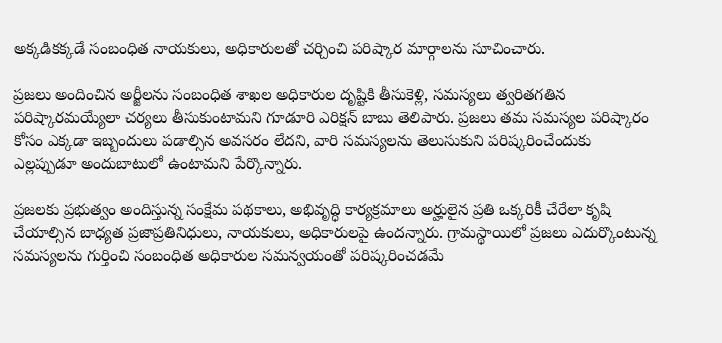అక్కడికక్కడే సంబంధిత నాయకులు, అధికారులతో చర్చించి పరిష్కార మార్గాలను సూచించారు.

ప్రజలు అందించిన అర్జీలను సంబంధిత శాఖల అధికారుల దృష్టికి తీసుకెళ్లి, సమస్యలు త్వరితగతిన పరిష్కారమయ్యేలా చర్యలు తీసుకుంటామని గూడూరి ఎరిక్షన్ బాబు తెలిపారు. ప్రజలు తమ సమస్యల పరిష్కారం కోసం ఎక్కడా ఇబ్బందులు పడాల్సిన అవసరం లేదని, వారి సమస్యలను తెలుసుకుని పరిష్కరించేందుకు ఎల్లప్పుడూ అందుబాటులో ఉంటామని పేర్కొన్నారు.

ప్రజలకు ప్రభుత్వం అందిస్తున్న సంక్షేమ పథకాలు, అభివృద్ధి కార్యక్రమాలు అర్హులైన ప్రతి ఒక్కరికీ చేరేలా కృషి చేయాల్సిన బాధ్యత ప్రజాప్రతినిధులు, నాయకులు, అధికారులపై ఉందన్నారు. గ్రామస్థాయిలో ప్రజలు ఎదుర్కొంటున్న సమస్యలను గుర్తించి సంబంధిత అధికారుల సమన్వయంతో పరిష్కరించడమే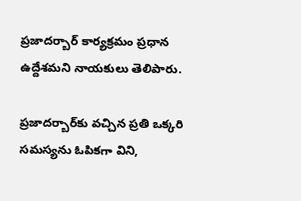ప్రజాదర్బార్ కార్యక్రమం ప్రధాన ఉద్దేశమని నాయకులు తెలిపారు.

ప్రజాదర్బార్‌కు వచ్చిన ప్రతి ఒక్కరి సమస్యను ఓపికగా విని,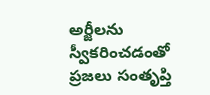అర్జీలను స్వీకరించడంతో ప్రజలు సంతృప్తి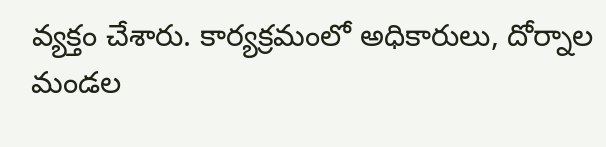వ్యక్తం చేశారు. కార్యక్రమంలో అధికారులు, దోర్నాల మండల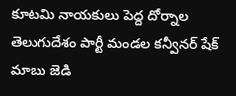కూటమి నాయకులు పెద్ద దోర్నాల తెలుగుదేశం పార్టీ మండల కన్వీనర్ షేక్ మాబు జెడి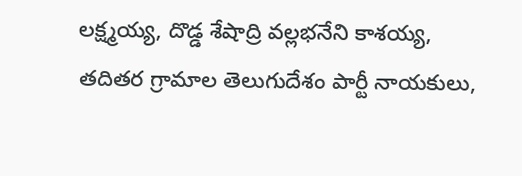లక్ష్మయ్య, దొడ్డ శేషాద్రి వల్లభనేని కాశయ్య, తదితర గ్రామాల తెలుగుదేశం పార్టీ నాయకులు,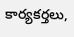కార్యకర్తలు,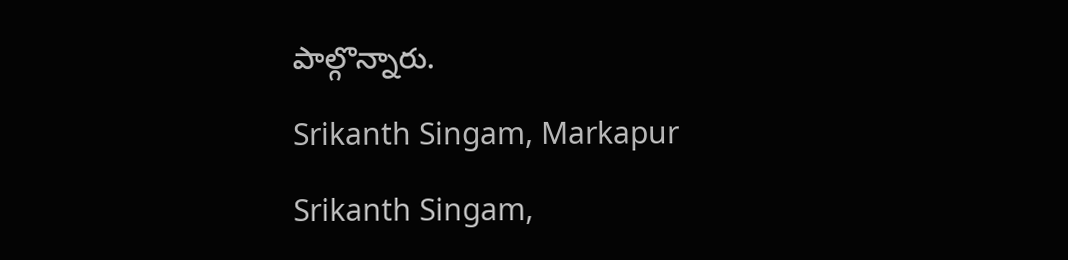పాల్గొన్నారు.

Srikanth Singam, Markapur

Srikanth Singam,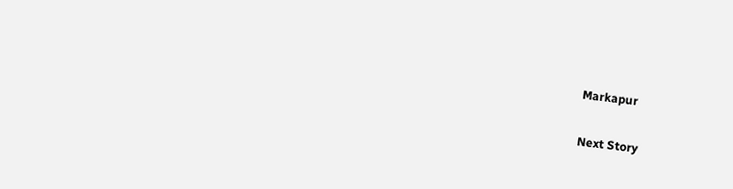Markapur

Next Story